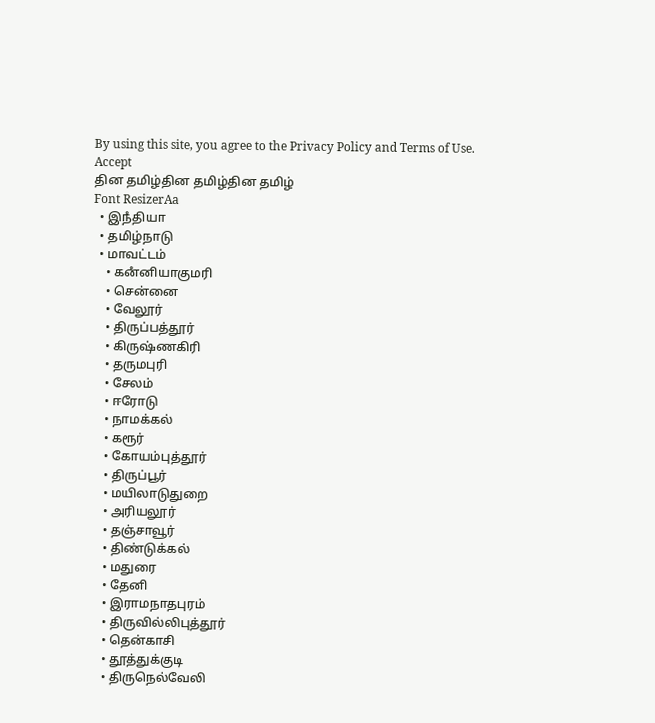By using this site, you agree to the Privacy Policy and Terms of Use.
Accept
தின தமிழ்தின தமிழ்தின தமிழ்
Font ResizerAa
  • இநஂதியா
  • தமிழ்நாடு
  • மாவட்டம்
    • கனஂனியாகுமரி
    • சென்னை
    • வேலூர்
    • திருப்பத்தூர்
    • கிருஷ்ணகிரி
    • தருமபுரி
    • சேலம்
    • ஈரோடு
    • நாமக்கல்
    • கரூர்
    • கோயம்புத்தூர்
    • திருப்பூர்
    • மயிலாடுதுறை
    • அரியலூர்
    • தஞ்சாவூர்
    • திண்டுக்கல்
    • மதுரை
    • தேனி
    • இராமநாதபுரம்
    • திருவில்லிபுத்தூர்
    • தென்காசி
    • தூத்துக்குடி
    • திருநெல்வேலி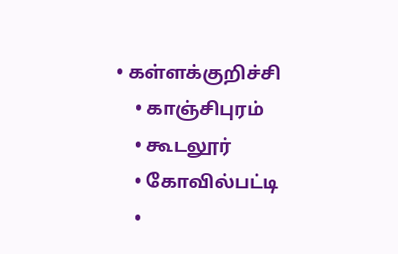• கள்ளக்குறிச்சி
    • காஞ்சிபுரம்
    • கூடலூர்
    • கோவில்பட்டி
    •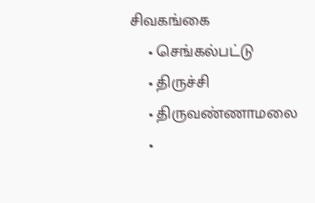சிவகங்கை
    • செங்கல்பட்டு
    • திருச்சி
    • திருவண்ணாமலை
    •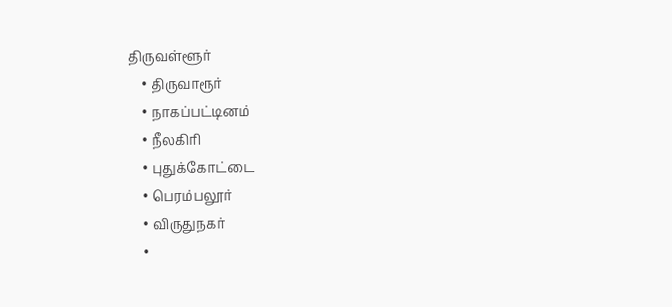திருவள்ளூர்
    • திருவாரூர்
    • நாகப்பட்டினம்
    • நீலகிரி
    • புதுக்கோட்டை
    • பெரம்பலூர்
    • விருதுநகர்
    •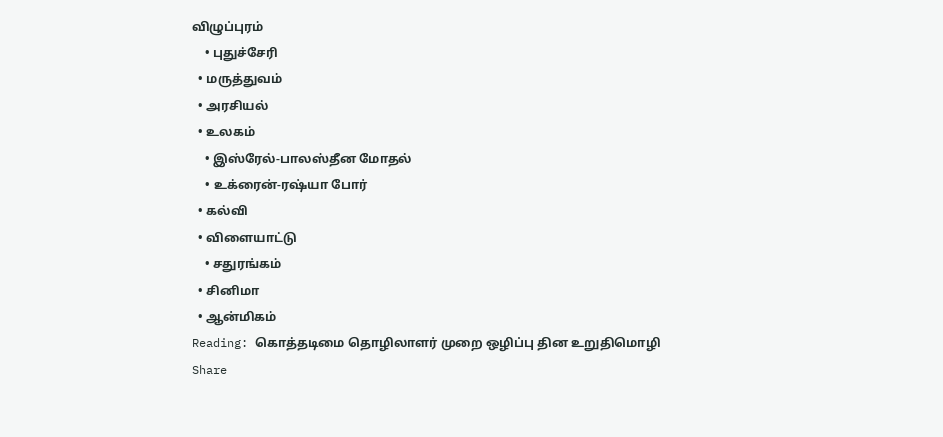விழுப்புரம்
    • புதுச்சேரி
  • மருத்துவம்
  • அரசியல்
  • உலகம்
    • இஸ்ரேல்-பாலஸ்தீன மோதல்
    • உக்ரைன்-ரஷ்யா போர்
  • கல்வி
  • விளையாட்டு
    • சதுரங்கம்
  • சினிமா
  • ஆன்மிகம்
Reading: கொத்தடிமை தொழிலாளர் முறை ஒழிப்பு தின உறுதிமொழி
Share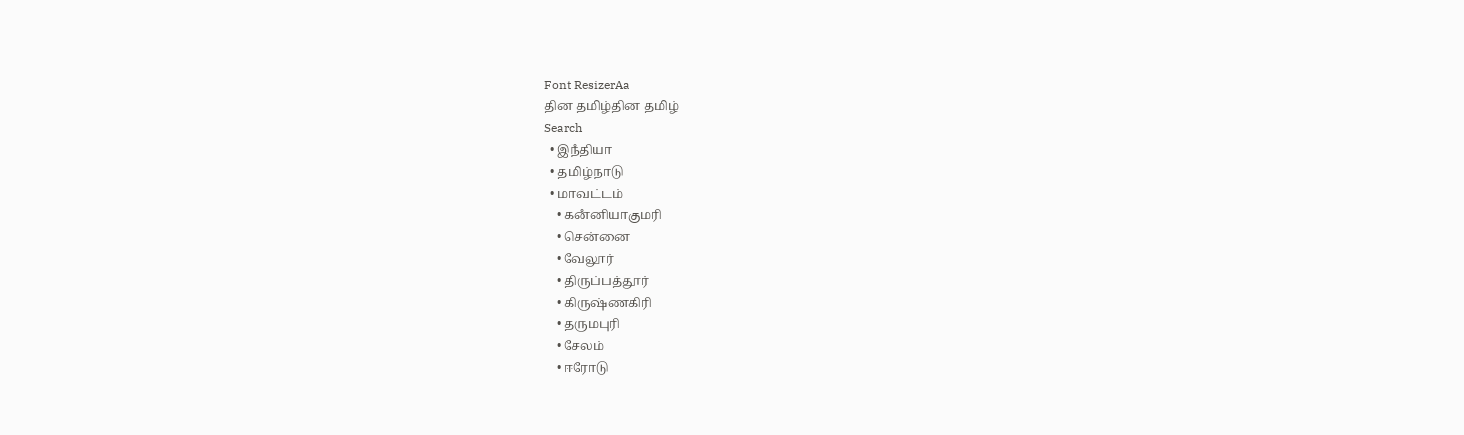Font ResizerAa
தின தமிழ்தின தமிழ்
Search
  • இநஂதியா
  • தமிழ்நாடு
  • மாவட்டம்
    • கனஂனியாகுமரி
    • சென்னை
    • வேலூர்
    • திருப்பத்தூர்
    • கிருஷ்ணகிரி
    • தருமபுரி
    • சேலம்
    • ஈரோடு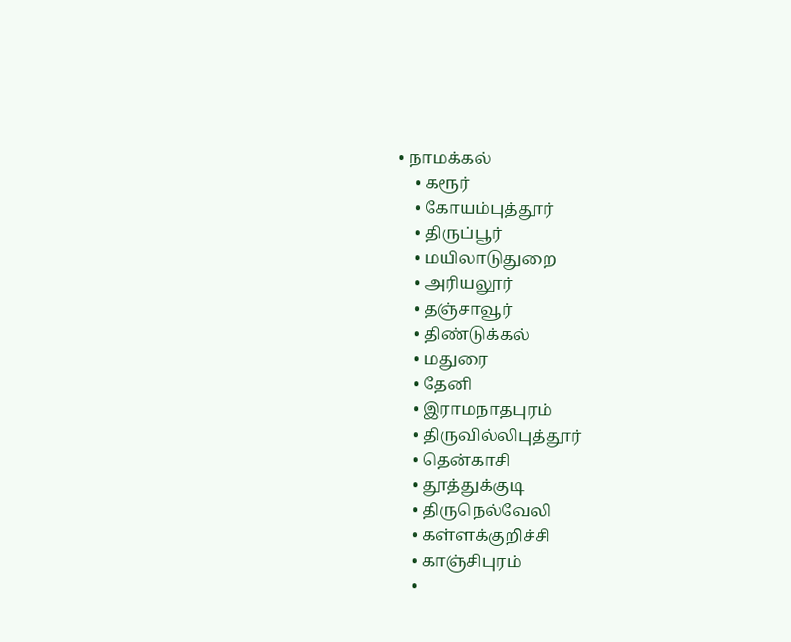• நாமக்கல்
    • கரூர்
    • கோயம்புத்தூர்
    • திருப்பூர்
    • மயிலாடுதுறை
    • அரியலூர்
    • தஞ்சாவூர்
    • திண்டுக்கல்
    • மதுரை
    • தேனி
    • இராமநாதபுரம்
    • திருவில்லிபுத்தூர்
    • தென்காசி
    • தூத்துக்குடி
    • திருநெல்வேலி
    • கள்ளக்குறிச்சி
    • காஞ்சிபுரம்
    •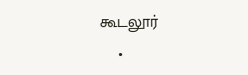கூடலூர்
    •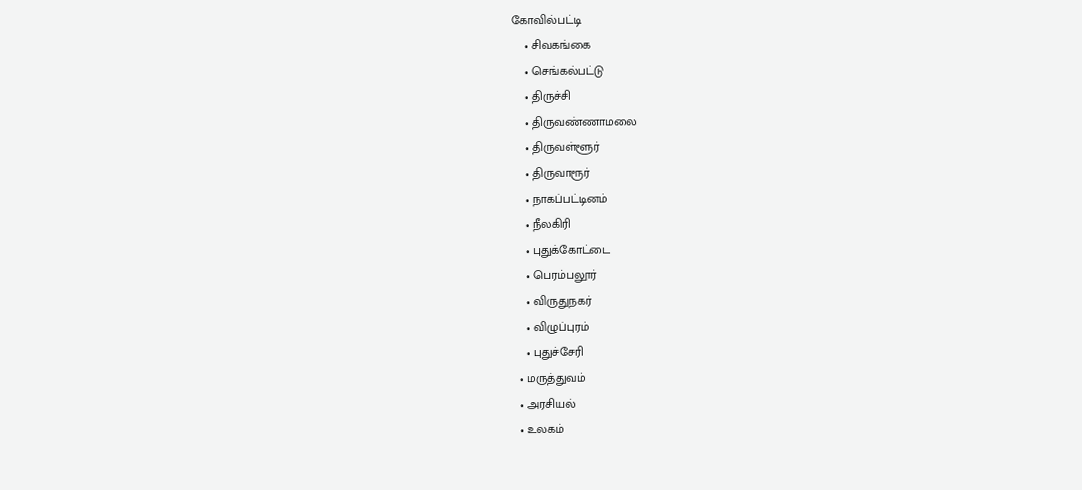கோவில்பட்டி
    • சிவகங்கை
    • செங்கல்பட்டு
    • திருச்சி
    • திருவண்ணாமலை
    • திருவள்ளூர்
    • திருவாரூர்
    • நாகப்பட்டினம்
    • நீலகிரி
    • புதுக்கோட்டை
    • பெரம்பலூர்
    • விருதுநகர்
    • விழுப்புரம்
    • புதுச்சேரி
  • மருத்துவம்
  • அரசியல்
  • உலகம்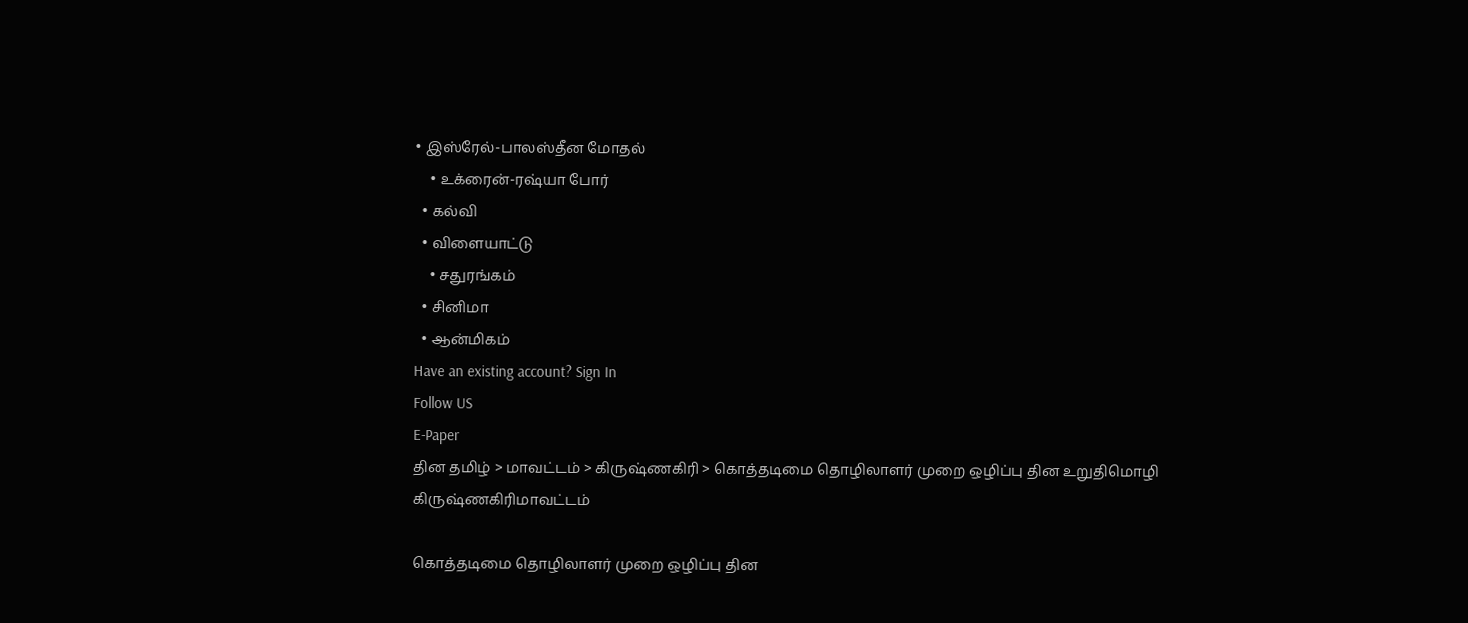• இஸ்ரேல்-பாலஸ்தீன மோதல்
    • உக்ரைன்-ரஷ்யா போர்
  • கல்வி
  • விளையாட்டு
    • சதுரங்கம்
  • சினிமா
  • ஆன்மிகம்
Have an existing account? Sign In
Follow US
E-Paper
தின தமிழ் > மாவட்டம் > கிருஷ்ணகிரி > கொத்தடிமை தொழிலாளர் முறை ஒழிப்பு தின உறுதிமொழி
கிருஷ்ணகிரிமாவட்டம்

கொத்தடிமை தொழிலாளர் முறை ஒழிப்பு தின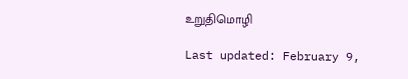உறுதிமொழி

Last updated: February 9,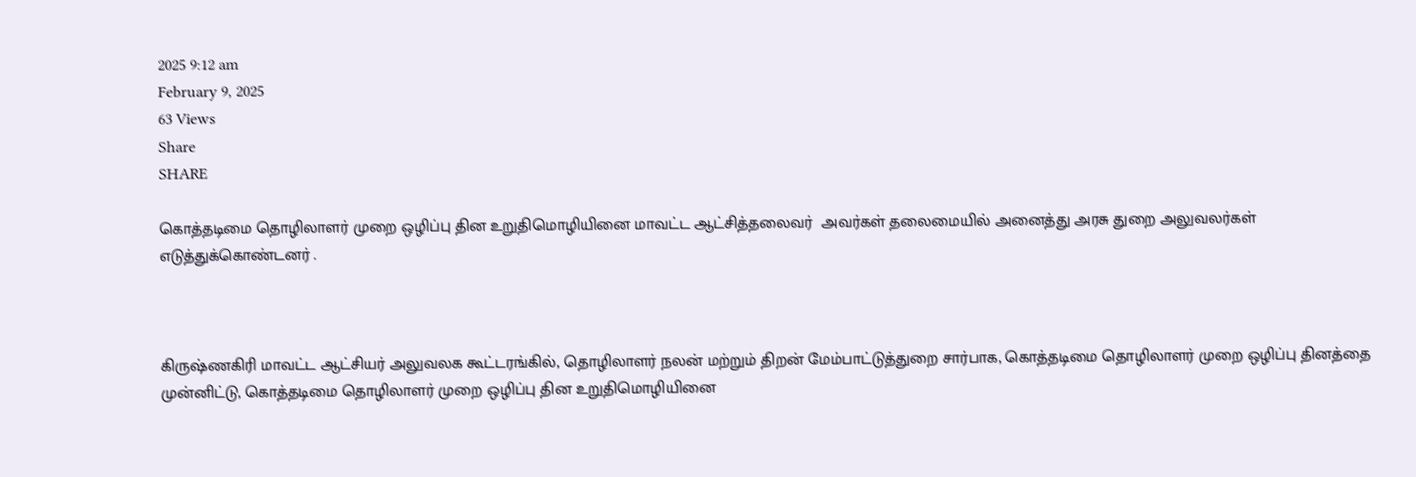2025 9:12 am
February 9, 2025
63 Views
Share
SHARE

கொத்தடிமை தொழிலாளர் முறை ஒழிப்பு தின உறுதிமொழியினை மாவட்ட ஆட்சித்தலைவர்  அவர்கள் தலைமையில் அனைத்து அரசு துறை அலுவலர்கள் எடுத்துக்கொண்டனர் .



கிருஷ்ணகிரி மாவட்ட ஆட்சியர் அலுவலக கூட்டரங்கில், தொழிலாளர் நலன் மற்றும் திறன் மேம்பாட்டுத்துறை சார்பாக, கொத்தடிமை தொழிலாளர் முறை ஒழிப்பு தினத்தை முன்னிட்டு, கொத்தடிமை தொழிலாளர் முறை ஒழிப்பு தின உறுதிமொழியினை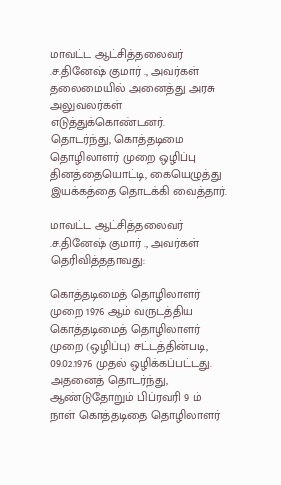மாவட்ட ஆட்சித்தலைவர் .ச.தினேஷ் குமார் ., அவர்கள் தலைமையில் அனைத்து அரசு அலுவலர்கள்  எடுத்துக்கொண்டனர். தொடர்ந்து, கொத்தடிமை தொழிலாளர் முறை ஒழிப்பு தினத்தையொட்டி, கையெழுத்து இயக்கத்தை தொடக்கி வைத்தார்.

மாவட்ட ஆட்சித்தலைவர் .ச.தினேஷ் குமார் ., அவர்கள் தெரிவித்ததாவது:

கொத்தடிமைத் தொழிலாளர் முறை 1976 ஆம் வருடத்திய கொத்தடிமைத் தொழிலாளர் முறை (ஒழிப்பு) சட்டத்தின்படி, 09.02.1976 முதல் ஒழிக்கப்பட்டது. அதனைத் தொடர்ந்து, ஆண்டுதோறும் பிப்ரவரி 9 ம் நாள் கொத்தடிதை தொழிலாளர்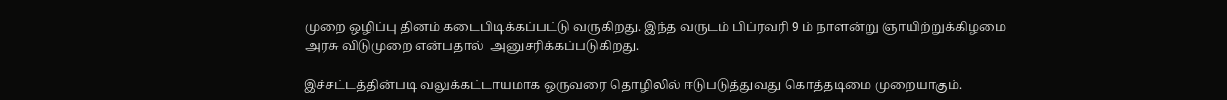முறை ஒழிப்பு தினம் கடைபிடிக்கப்பட்டு வருகிறது. இந்த வருடம் பிப்ரவரி 9 ம் நாளன்று ஞாயிற்றுக்கிழமை அரசு விடுமுறை என்பதால்  அனுசரிக்கப்படுகிறது.

இச்சட்டத்தின்படி வலுக்கட்டாயமாக ஒருவரை தொழிலில் ஈடுபடுத்துவது கொத்தடிமை முறையாகும்.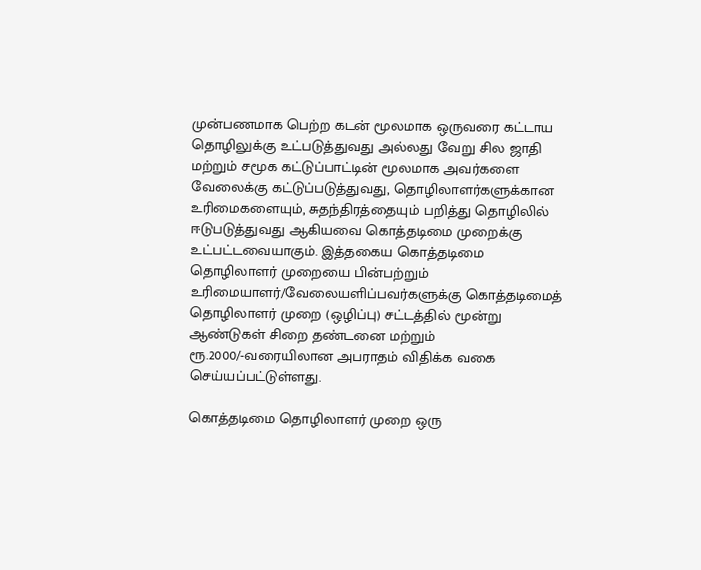முன்பணமாக பெற்ற கடன் மூலமாக ஒருவரை கட்டாய தொழிலுக்கு உட்படுத்துவது அல்லது வேறு சில ஜாதி மற்றும் சமூக கட்டுப்பாட்டின் மூலமாக அவர்களை வேலைக்கு கட்டுப்படுத்துவது, தொழிலாளர்களுக்கான உரிமைகளையும், சுதந்திரத்தையும் பறித்து தொழிலில் ஈடுபடுத்துவது ஆகியவை கொத்தடிமை முறைக்கு உட்பட்டவையாகும். இத்தகைய கொத்தடிமை தொழிலாளர் முறையை பின்பற்றும் உரிமையாளர்/வேலையளிப்பவர்களுக்கு கொத்தடிமைத் தொழிலாளர் முறை (ஒழிப்பு) சட்டத்தில் மூன்று ஆண்டுகள் சிறை தண்டனை மற்றும் ரூ.2000/-வரையிலான அபராதம் விதிக்க வகை செய்யப்பட்டுள்ளது.

கொத்தடிமை தொழிலாளர் முறை ஒரு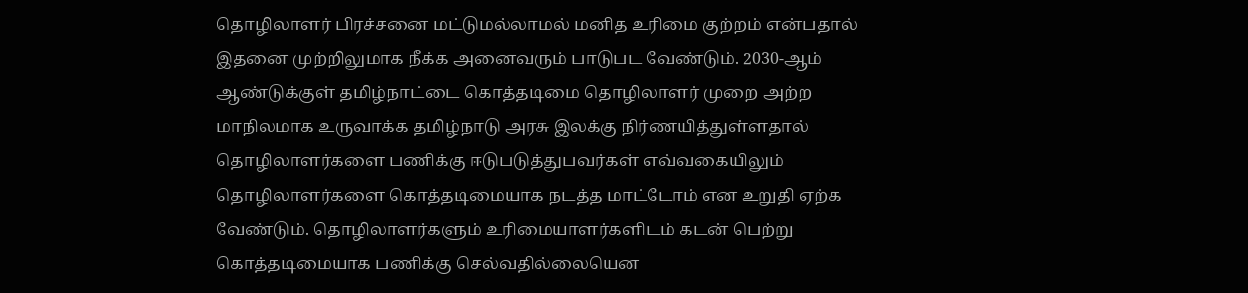தொழிலாளர் பிரச்சனை மட்டுமல்லாமல் மனித உரிமை குற்றம் என்பதால் இதனை முற்றிலுமாக நீக்க அனைவரும் பாடுபட வேண்டும். 2030-ஆம் ஆண்டுக்குள் தமிழ்நாட்டை கொத்தடிமை தொழிலாளர் முறை அற்ற மாநிலமாக உருவாக்க தமிழ்நாடு அரசு இலக்கு நிர்ணயித்துள்ளதால் தொழிலாளர்களை பணிக்கு ஈடுபடுத்துபவர்கள் எவ்வகையிலும் தொழிலாளர்களை கொத்தடிமையாக நடத்த மாட்டோம் என உறுதி ஏற்க வேண்டும். தொழிலாளர்களும் உரிமையாளர்களிடம் கடன் பெற்று கொத்தடிமையாக பணிக்கு செல்வதில்லையென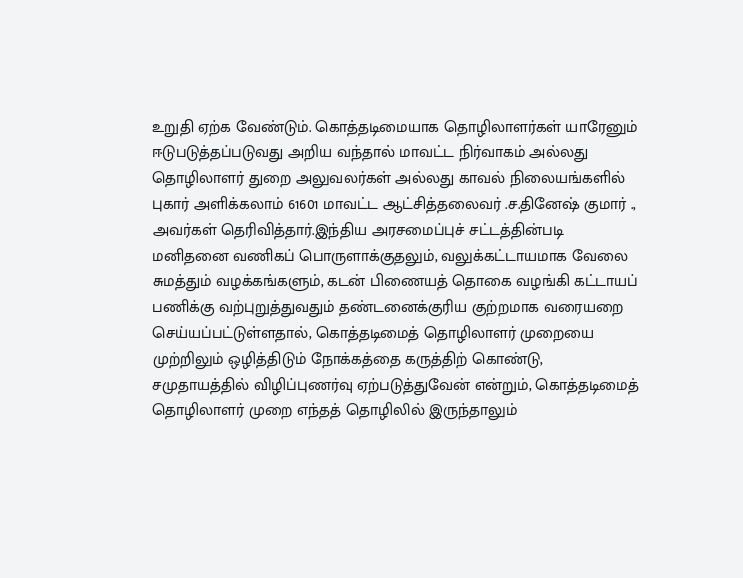உறுதி ஏற்க வேண்டும். கொத்தடிமையாக தொழிலாளர்கள் யாரேனும் ஈடுபடுத்தப்படுவது அறிய வந்தால் மாவட்ட நிர்வாகம் அல்லது தொழிலாளர் துறை அலுவலர்கள் அல்லது காவல் நிலையங்களில் புகார் அளிக்கலாம் 61601 மாவட்ட ஆட்சித்தலைவர் .ச.தினேஷ் குமார் ., அவர்கள் தெரிவித்தார்.இந்திய அரசமைப்புச் சட்டத்தின்படி மனிதனை வணிகப் பொருளாக்குதலும், வலுக்கட்டாயமாக வேலை சுமத்தும் வழக்கங்களும், கடன் பிணையத் தொகை வழங்கி கட்டாயப் பணிக்கு வற்புறுத்துவதும் தண்டனைக்குரிய குற்றமாக வரையறை செய்யப்பட்டுள்ளதால், கொத்தடிமைத் தொழிலாளர் முறையை முற்றிலும் ஒழித்திடும் நோக்கத்தை கருத்திற் கொண்டு, சமுதாயத்தில் விழிப்புணர்வு ஏற்படுத்துவேன் என்றும், கொத்தடிமைத் தொழிலாளர் முறை எந்தத் தொழிலில் இருந்தாலும்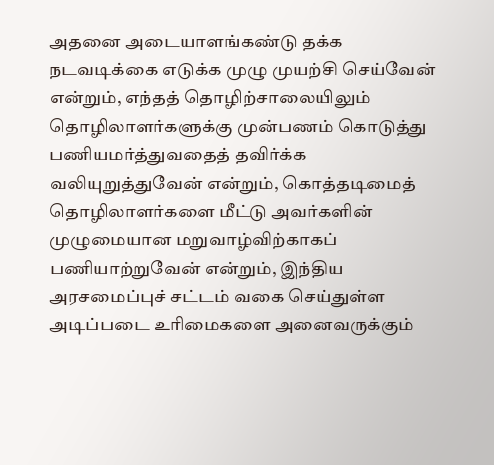அதனை அடையாளங்கண்டு தக்க நடவடிக்கை எடுக்க முழு முயற்சி செய்வேன் என்றும், எந்தத் தொழிற்சாலையிலும் தொழிலாளர்களுக்கு முன்பணம் கொடுத்து பணியமர்த்துவதைத் தவிர்க்க வலியுறுத்துவேன் என்றும், கொத்தடிமைத் தொழிலாளர்களை மீட்டு அவர்களின் முழுமையான மறுவாழ்விற்காகப் பணியாற்றுவேன் என்றும், இந்திய அரசமைப்புச் சட்டம் வகை செய்துள்ள அடிப்படை உரிமைகளை அனைவருக்கும்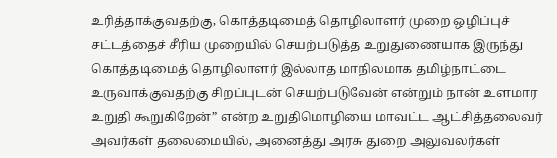உரித்தாக்குவதற்கு, கொத்தடிமைத் தொழிலாளர் முறை ஒழிப்புச் சட்டத்தைச் சீரிய முறையில் செயற்படுத்த உறுதுணையாக இருந்து கொத்தடிமைத் தொழிலாளர் இல்லாத மாநிலமாக தமிழ்நாட்டை உருவாக்குவதற்கு சிறப்புடன் செயற்படுவேன் என்றும் நான் உளமார உறுதி கூறுகிறேன்” என்ற உறுதிமொழியை மாவட்ட ஆட்சித்தலைவர் அவர்கள் தலைமையில், அனைத்து அரசு துறை அலுவலர்கள்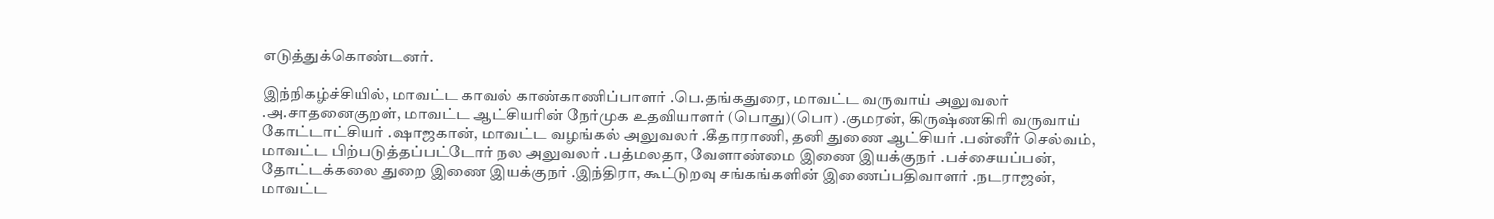எடுத்துக்கொண்டனர்.

இந்நிகழ்ச்சியில், மாவட்ட காவல் காண்காணிப்பாளர் .பெ.தங்கதுரை, மாவட்ட வருவாய் அலுவலர் .அ.சாதனைகுறள், மாவட்ட ஆட்சியரின் நேர்முக உதவியாளர் (பொது)(பொ) .குமரன், கிருஷ்ணகிரி வருவாய் கோட்டாட்சியர் .ஷாஜகான், மாவட்ட வழங்கல் அலுவலர் .கீதாராணி, தனி துணை ஆட்சியர் .பன்னீர் செல்வம், மாவட்ட பிற்படுத்தப்பட்டோர் நல அலுவலர் .பத்மலதா, வேளாண்மை இணை இயக்குநர் .பச்சையப்பன், தோட்டக்கலை துறை இணை இயக்குநர் .இந்திரா, கூட்டுறவு சங்கங்களின் இணைப்பதிவாளர் .நடராஜன், மாவட்ட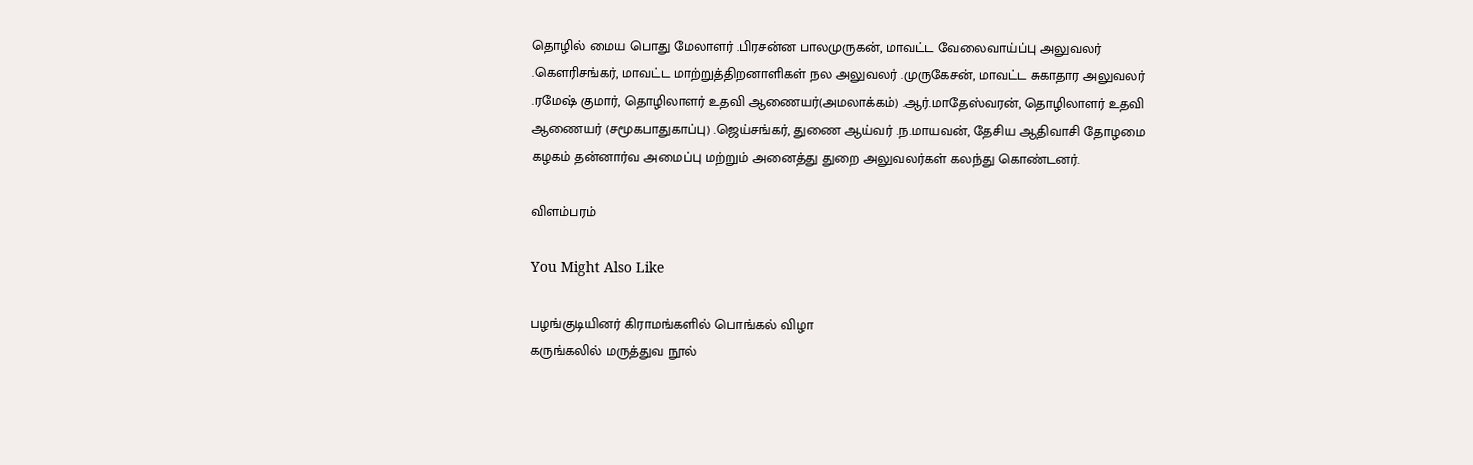தொழில் மைய பொது மேலாளர் .பிரசன்ன பாலமுருகன், மாவட்ட வேலைவாய்ப்பு அலுவலர் .கௌரிசங்கர், மாவட்ட மாற்றுத்திறனாளிகள் நல அலுவலர் .முருகேசன், மாவட்ட சுகாதார அலுவலர் .ரமேஷ் குமார், தொழிலாளர் உதவி ஆணையர்(அமலாக்கம்) .ஆர்.மாதேஸ்வரன், தொழிலாளர் உதவி ஆணையர் (சமூகபாதுகாப்பு) .ஜெய்சங்கர், துணை ஆய்வர் .ந.மாயவன், தேசிய ஆதிவாசி தோழமை கழகம் தன்னார்வ அமைப்பு மற்றும் அனைத்து துறை அலுவலர்கள் கலந்து கொண்டனர்.

விளம்பரம்

You Might Also Like

பழங்குடியினர் கிராமங்களில் பொங்கல் விழா
கருங்கலில் மருத்துவ நூல்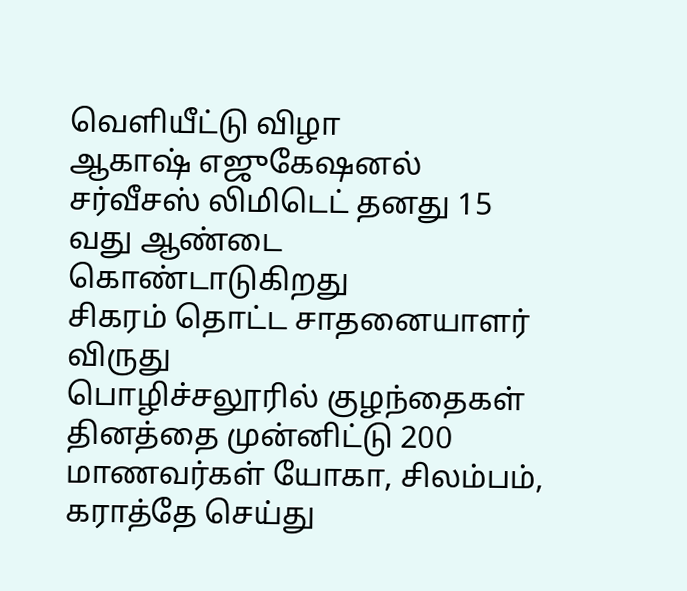வெளியீட்டு விழா
ஆகாஷ் எஜுகேஷனல் சர்வீசஸ் லிமிடெட் தனது 15 வது ஆண்டை கொண்டாடுகிறது
சிகரம் தொட்ட சாதனையாளர் விருது
பொழிச்சலூரில் குழந்தைகள் தினத்தை முன்னிட்டு 200 மாணவர்கள் யோகா, சிலம்பம், கராத்தே செய்து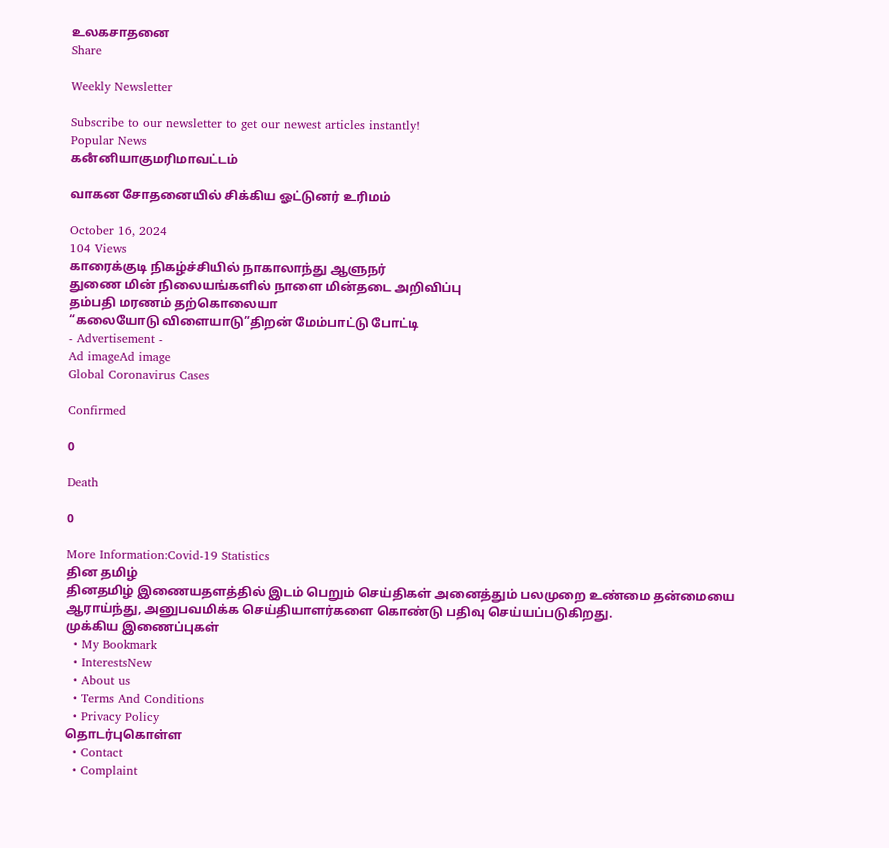உலகசாதனை
Share

Weekly Newsletter

Subscribe to our newsletter to get our newest articles instantly!
Popular News
கனஂனியாகுமரிமாவட்டம்

வாகன சோதனையில் சிக்கிய ஓட்டுனர் உரிமம்

October 16, 2024
104 Views
காரைக்குடி நிகழ்ச்சியில் நாகாலாந்து ஆளுநர்
துணை மின் நிலையங்களில் நாளை மின்தடை அறிவிப்பு
தம்பதி மரணம் தற்கொலையா
“கலையோடு விளையாடு”திறன் மேம்பாட்டு போட்டி
- Advertisement -
Ad imageAd image
Global Coronavirus Cases

Confirmed

0

Death

0

More Information:Covid-19 Statistics
தின தமிழ்
தினதமிழ் இணையதளத்தில் இடம் பெறும் செய்திகள் அனைத்தும் பலமுறை உண்மை தன்மையை ஆராய்ந்து, அனுபவமிக்க செய்தியாளர்களை கொண்டு பதிவு செய்யப்படுகிறது.
முக்கிய இணைப்புகள்
  • My Bookmark
  • InterestsNew
  • About us
  • Terms And Conditions
  • Privacy Policy
தொடர்புகொள்ள
  • Contact
  • Complaint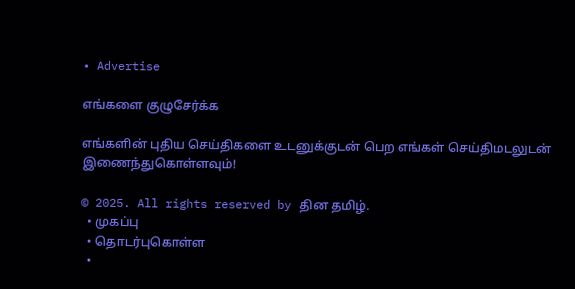• Advertise

எங்களை குழுசேர்க்க

எங்களின் புதிய செய்திகளை உடனுக்குடன் பெற எங்கள் செய்திமடலுடன் இணைந்துகொள்ளவும்!

© 2025. All rights reserved by தின தமிழ்.
  • முகப்பு
  • தொடர்புகொள்ள
  •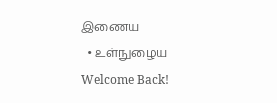இணைய
  • உள்நுழைய
Welcome Back!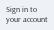Sign in to your account